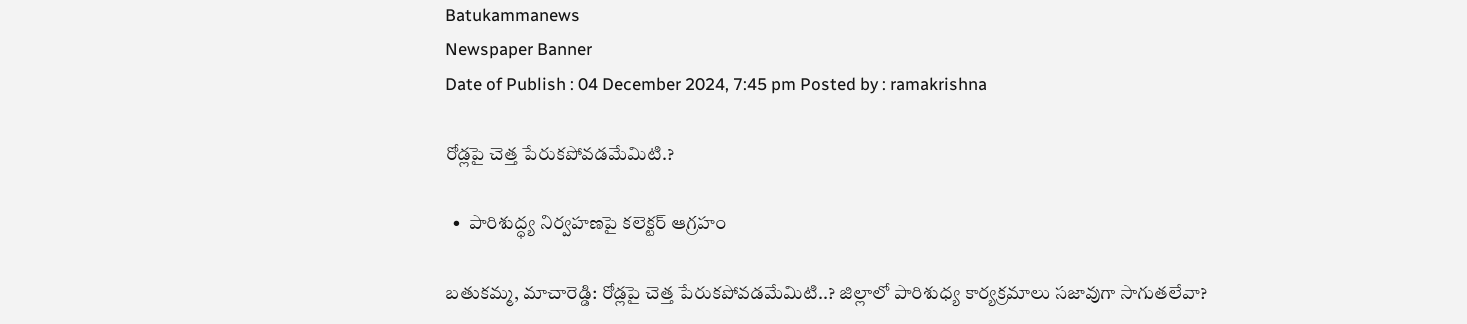Batukammanews
Newspaper Banner
Date of Publish : 04 December 2024, 7:45 pm Posted by : ramakrishna

రోడ్లపై చెత్త పేరుకపోవడమేమిటి.?

  •  పారిశుద్ధ్య నిర్వహణపై కలెక్టర్ ఆగ్రహం

బతుకమ్మ, మాచారెడ్డి: రోడ్లపై చెత్త పేరుకపోవడమేమిటి..? జిల్లాలో పారిశుధ్య కార్యక్రమాలు సజావుగా సాగుతలేవా?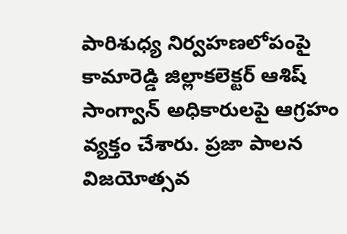పారిశుధ్య నిర్వహణలోపంపై కామారెడ్డి జిల్లాకలెక్టర్ ఆశిష్ సాంగ్వాన్ అధికారులపై ఆగ్రహం వ్యక్తం చేశారు. ప్రజా పాలన విజయోత్సవ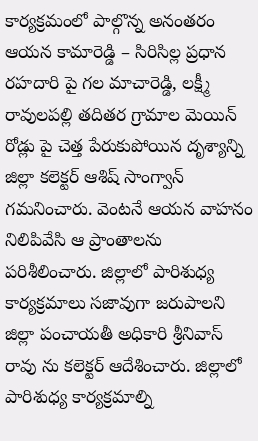కార్యక్రమంలో పాల్గొన్న అనంతరం ఆయన కామారెడ్డి – సిరిసిల్ల ప్రధాన రహదారి పై గల మాచారెడ్డి, లక్ష్మీ రావులపల్లి తదితర గ్రామాల మెయిన్ రోడ్లు పై చెత్త పేరుకుపోయిన దృశ్యాన్ని జిల్లా కలెక్టర్ ఆశిష్ సాంగ్వాన్ గమనించారు. వెంటనే ఆయన వాహనం నిలిపివేసి ఆ ప్రాంతాలను పరిశీలించారు. జిల్లాలో పారిశుధ్య కార్యక్రమాలు సజావుగా జరుపాలని జిల్లా పంచాయతీ అధికారి శ్రీనివాస్ రావు ను కలెక్టర్ ఆదేశించారు. జిల్లాలో పారిశుధ్య కార్యక్రమాల్ని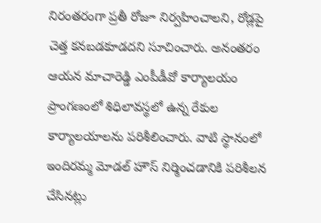నిరంతరంగా ప్రతీ రోజూ నిర్వహించాలని, రోడ్లపై చెత్త కనబడకూడదని సూచించారు. అనంతరం ఆయన మాచారెడ్డి ఎంపీడీవో కార్యాలయం ప్రాంగణంలో శిధిలావస్థలో ఉన్న రేకుల కార్యాలయాలను పరిశీలించారు. వాటి స్థానంలో ఇందిరమ్మ మోడల్ హౌస్ నిర్మించడానికి పరిశీలన చేసినట్లు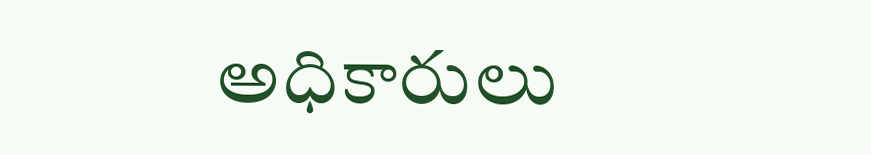అధికారులు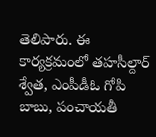తెలిపారు. ఈ కార్యక్రమంలో తహసీల్దార్ శ్వేత, ఎంపీడీఓ గోపి బాబు, పంచాయతీ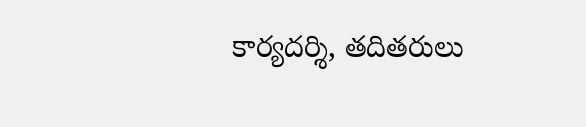కార్యదర్శి, తదితరులు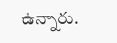ఉన్నారు.